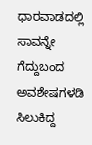ಧಾರವಾಡದಲ್ಲಿ ಸಾವನ್ನೇ ಗೆದ್ದುಬಂದ ಅವಶೇಷಗಳಡಿ ಸಿಲುಕಿದ್ದ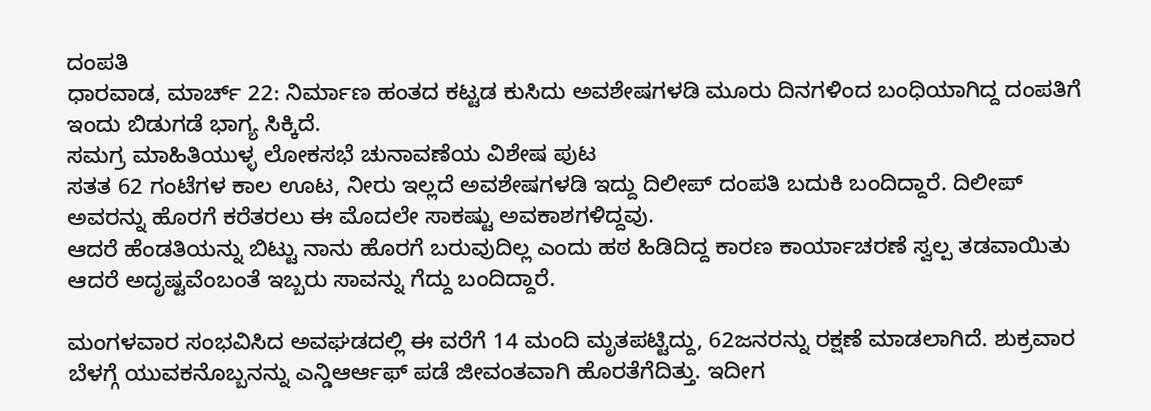ದಂಪತಿ
ಧಾರವಾಡ, ಮಾರ್ಚ್ 22: ನಿರ್ಮಾಣ ಹಂತದ ಕಟ್ಟಡ ಕುಸಿದು ಅವಶೇಷಗಳಡಿ ಮೂರು ದಿನಗಳಿಂದ ಬಂಧಿಯಾಗಿದ್ದ ದಂಪತಿಗೆ ಇಂದು ಬಿಡುಗಡೆ ಭಾಗ್ಯ ಸಿಕ್ಕಿದೆ.
ಸಮಗ್ರ ಮಾಹಿತಿಯುಳ್ಳ ಲೋಕಸಭೆ ಚುನಾವಣೆಯ ವಿಶೇಷ ಪುಟ
ಸತತ 62 ಗಂಟೆಗಳ ಕಾಲ ಊಟ, ನೀರು ಇಲ್ಲದೆ ಅವಶೇಷಗಳಡಿ ಇದ್ದು ದಿಲೀಪ್ ದಂಪತಿ ಬದುಕಿ ಬಂದಿದ್ದಾರೆ. ದಿಲೀಪ್ ಅವರನ್ನು ಹೊರಗೆ ಕರೆತರಲು ಈ ಮೊದಲೇ ಸಾಕಷ್ಟು ಅವಕಾಶಗಳಿದ್ದವು.
ಆದರೆ ಹೆಂಡತಿಯನ್ನು ಬಿಟ್ಟು ನಾನು ಹೊರಗೆ ಬರುವುದಿಲ್ಲ ಎಂದು ಹಠ ಹಿಡಿದಿದ್ದ ಕಾರಣ ಕಾರ್ಯಾಚರಣೆ ಸ್ವಲ್ಪ ತಡವಾಯಿತು ಆದರೆ ಅದೃಷ್ಟವೆಂಬಂತೆ ಇಬ್ಬರು ಸಾವನ್ನು ಗೆದ್ದು ಬಂದಿದ್ದಾರೆ.

ಮಂಗಳವಾರ ಸಂಭವಿಸಿದ ಅವಘಡದಲ್ಲಿ ಈ ವರೆಗೆ 14 ಮಂದಿ ಮೃತಪಟ್ಟಿದ್ದು, 62ಜನರನ್ನು ರಕ್ಷಣೆ ಮಾಡಲಾಗಿದೆ. ಶುಕ್ರವಾರ ಬೆಳಗ್ಗೆ ಯುವಕನೊಬ್ಬನನ್ನು ಎನ್ಡಿಆರ್ಆಫ್ ಪಡೆ ಜೀವಂತವಾಗಿ ಹೊರತೆಗೆದಿತ್ತು. ಇದೀಗ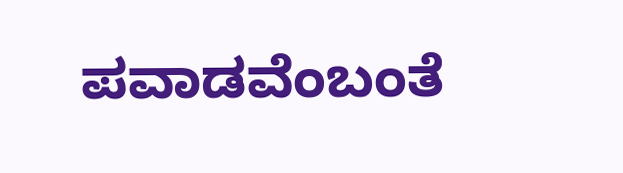ಪವಾಡವೆಂಬಂತೆ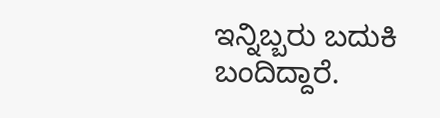ಇನ್ನಿಬ್ಬರು ಬದುಕಿ ಬಂದಿದ್ದಾರೆ.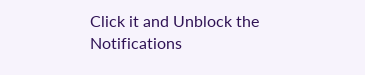Click it and Unblock the Notifications